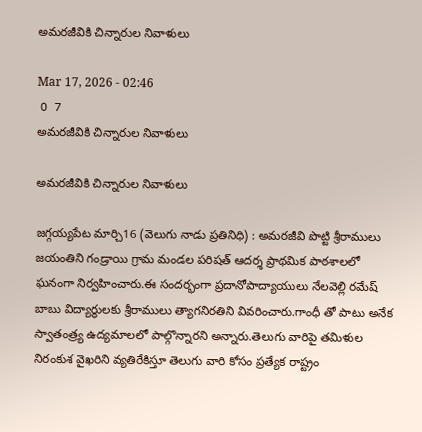అమరజీవికి చిన్నారుల నివాళులు

Mar 17, 2026 - 02:46
 0  7
అమరజీవికి చిన్నారుల నివాళులు

అమరజీవికి చిన్నారుల నివాళులు

జగ్గయ్యపేట మార్చి16 (వెలుగు నాడు ప్రతినిధి) : అమరజీవి పొట్టి శ్రీరాములు జయంతిని గండ్రాయి గ్రామ మండల పరిషత్ ఆదర్శ ప్రాథమిక పాఠశాలలో ఘనంగా నిర్వహించారు.ఈ సందర్భంగా ప్రదానోపాద్యాయులు నేలవెల్లి రమేష్ బాబు విద్యార్థులకు శ్రీరాములు త్యాగనిరతిని వివరించారు.గాంధీ తో పాటు అనేక స్వాతంత్ర్య ఉద్యమాలలో పాల్గొన్నారని అన్నారు.తెలుగు వారిపై తమిళుల నిరంకుశ వైఖరిని వ్యతిరేకిస్తూ తెలుగు వారి కోసం ప్రత్యేక రాష్ట్రం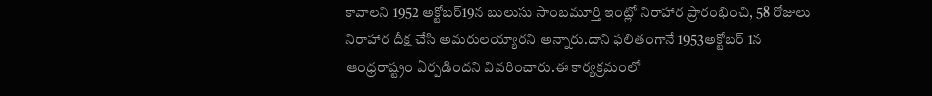కావాలని 1952 అక్టోబర్19న బులుసు సాంబమూర్తి ఇంట్లో నిరాహార ప్రారంభించి, 58 రోజులు నిరాహార దీక్ష చేసి అమరులయ్యారని అన్నారు.దాని ఫలితంగానే 1953అక్టోబర్ 1న ఆంధ్రరాష్ట్రం ఏర్పడిందని వివరించారు.ఈ కార్యక్రమంలో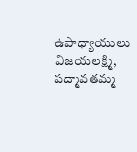ఉపాధ్యాయులు విజయలక్ష్మి, పద్మావతమ్మ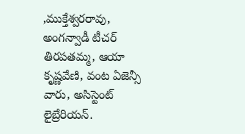,ముక్తేశ్వరరావు, అంగన్వాడీ టీచర్ తిరపతమ్మ, ఆయా కృష్ణవేణి, వంట ఏజెన్సీ వారు, అసిస్టెంట్ లైబ్రేరియన్.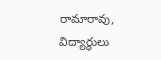రామారావు, విద్యార్థులు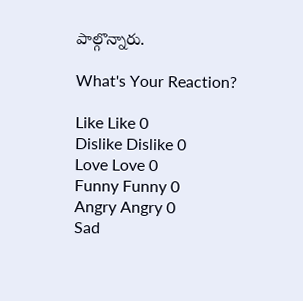పాల్గొన్నారు.

What's Your Reaction?

Like Like 0
Dislike Dislike 0
Love Love 0
Funny Funny 0
Angry Angry 0
Sad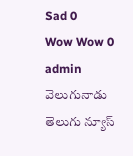Sad 0
Wow Wow 0
admin వెలుగునాడు తెలుగు న్యూస్